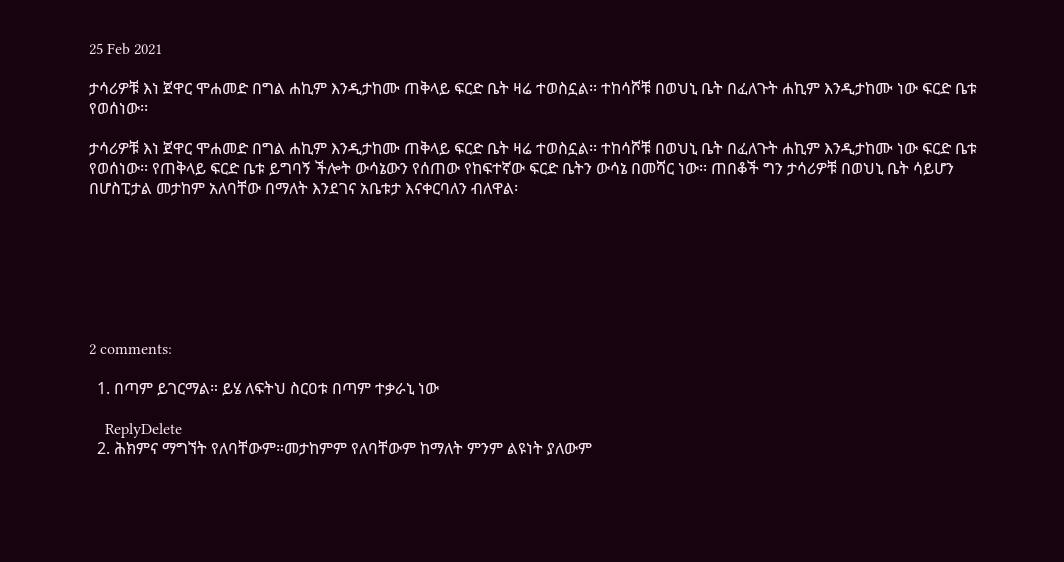25 Feb 2021

ታሳሪዎቹ እነ ጀዋር ሞሐመድ በግል ሐኪም እንዲታከሙ ጠቅላይ ፍርድ ቤት ዛሬ ተወስኗል፡፡ ተከሳሾቹ በወህኒ ቤት በፈለጉት ሐኪም እንዲታከሙ ነው ፍርድ ቤቱ የወሰነው፡፡

ታሳሪዎቹ እነ ጀዋር ሞሐመድ በግል ሐኪም እንዲታከሙ ጠቅላይ ፍርድ ቤት ዛሬ ተወስኗል፡፡ ተከሳሾቹ በወህኒ ቤት በፈለጉት ሐኪም እንዲታከሙ ነው ፍርድ ቤቱ የወሰነው፡፡ የጠቅላይ ፍርድ ቤቱ ይግባኝ ችሎት ውሳኔውን የሰጠው የከፍተኛው ፍርድ ቤትን ውሳኔ በመሻር ነው፡፡ ጠበቆች ግን ታሳሪዎቹ በወህኒ ቤት ሳይሆን በሆስፒታል መታከም አለባቸው በማለት እንደገና አቤቱታ እናቀርባለን ብለዋል፡







2 comments:

  1. በጣም ይገርማል። ይሄ ለፍትህ ስርዐቱ በጣም ተቃራኒ ነው

    ReplyDelete
  2. ሕክምና ማግኘት የለባቸውም።መታከምም የለባቸውም ከማለት ምንም ልዩነት ያለውም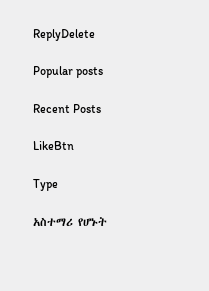ReplyDelete

Popular posts

Recent Posts

LikeBtn

Type

አስተማሪ የሆኑት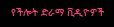የችሎት ድራማ ቪዲዮዎች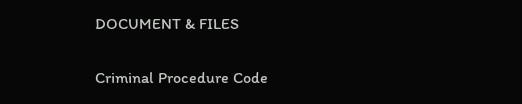DOCUMENT & FILES

Criminal Procedure Code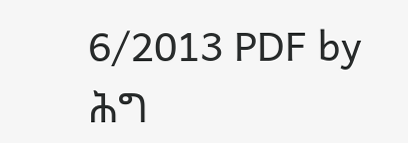6/2013 PDF by ሕግ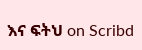እና ፍትህ on Scribd